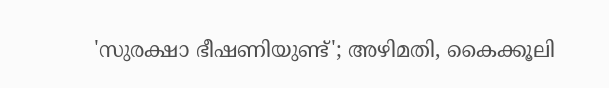'സുരക്ഷാ ഭീഷണിയുണ്ട്'; അഴിമതി, കൈക്കൂലി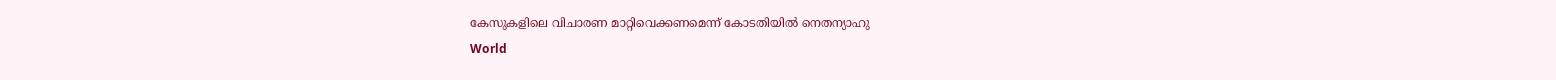കേസുകളിലെ വിചാരണ മാറ്റിവെക്കണമെന്ന് കോടതിയില്‍ നെതന്യാഹു
World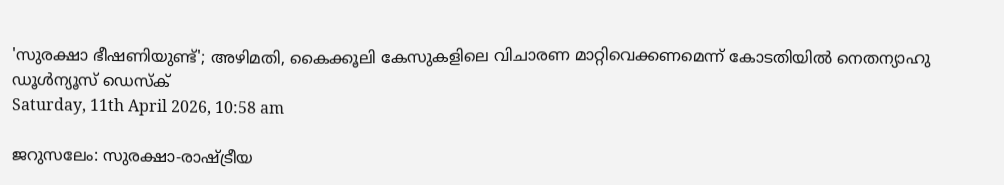'സുരക്ഷാ ഭീഷണിയുണ്ട്'; അഴിമതി, കൈക്കൂലി കേസുകളിലെ വിചാരണ മാറ്റിവെക്കണമെന്ന് കോടതിയില്‍ നെതന്യാഹു
ഡൂള്‍ന്യൂസ് ഡെസ്‌ക്
Saturday, 11th April 2026, 10:58 am

ജറുസലേം: സുരക്ഷാ-രാഷ്ട്രീയ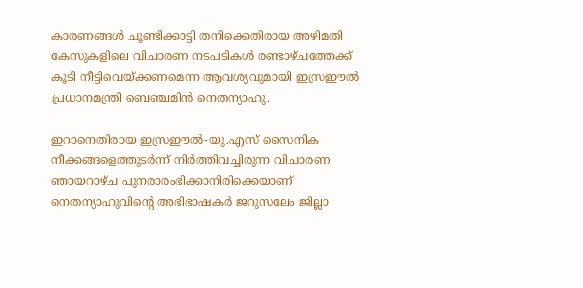കാരണങ്ങള്‍ ചൂണ്ടിക്കാട്ടി തനിക്കെതിരായ അഴിമതി കേസുകളിലെ വിചാരണ നടപടികള്‍ രണ്ടാഴ്ചത്തേക്ക് കൂടി നീട്ടിവെയ്ക്കണമെന്ന ആവശ്യവുമായി ഇസ്രഈല്‍ പ്രധാനമന്ത്രി ബെഞ്ചമിന്‍ നെതന്യാഹു.

ഇറാനെതിരായ ഇസ്രഈല്‍-യു.എസ് സൈനിക നീക്കങ്ങളെത്തുടര്‍ന്ന് നിര്‍ത്തിവച്ചിരുന്ന വിചാരണ ഞായറാഴ്ച പുനരാരംഭിക്കാനിരിക്കെയാണ് നെതന്യാഹുവിന്റെ അഭിഭാഷകര്‍ ജറുസലേം ജില്ലാ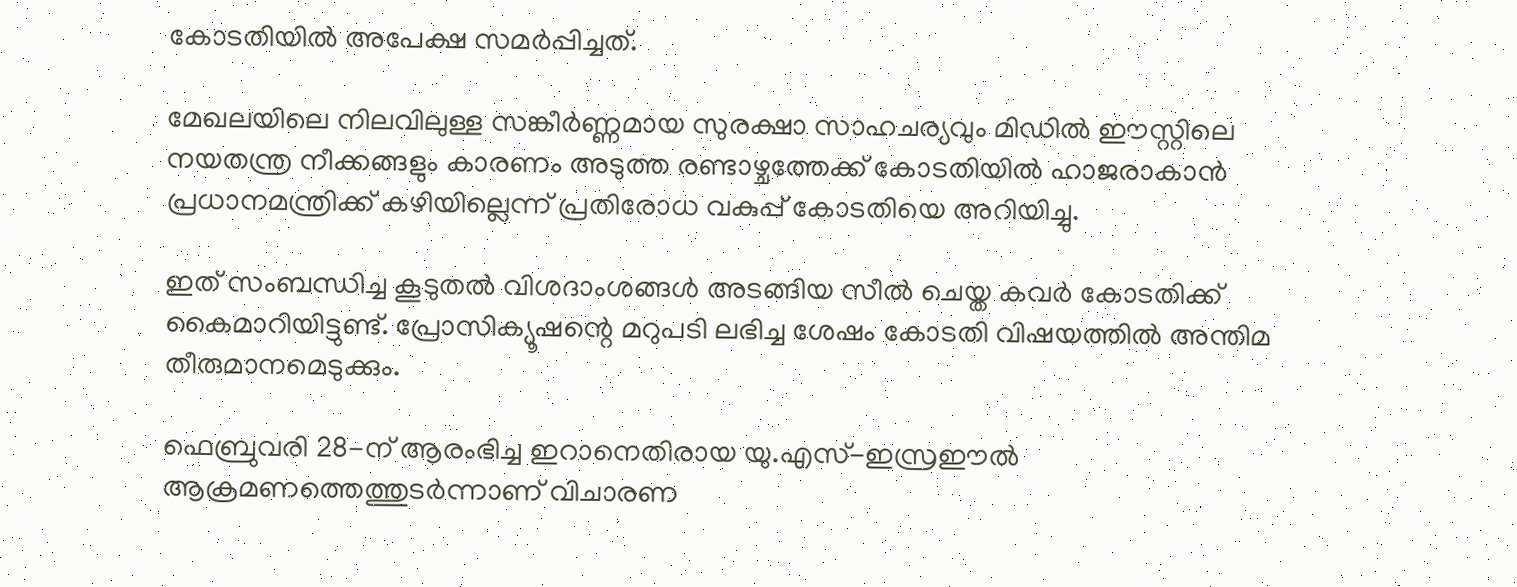കോടതിയില്‍ അപേക്ഷ സമര്‍പ്പിച്ചത്.

മേഖലയിലെ നിലവിലുള്ള സങ്കീര്‍ണ്ണമായ സുരക്ഷാ സാഹചര്യവും മിഡില്‍ ഈസ്റ്റിലെ നയതന്ത്ര നീക്കങ്ങളും കാരണം അടുത്ത രണ്ടാഴ്ചത്തേക്ക് കോടതിയില്‍ ഹാജരാകാന്‍ പ്രധാനമന്ത്രിക്ക് കഴിയില്ലെന്ന് പ്രതിരോധ വകുപ്പ് കോടതിയെ അറിയിച്ചു.

ഇത് സംബന്ധിച്ച കൂടുതല്‍ വിശദാംശങ്ങള്‍ അടങ്ങിയ സീല്‍ ചെയ്ത കവര്‍ കോടതിക്ക് കൈമാറിയിട്ടുണ്ട്. പ്രോസിക്യൂഷന്റെ മറുപടി ലഭിച്ച ശേഷം കോടതി വിഷയത്തില്‍ അന്തിമ തീരുമാനമെടുക്കും.

ഫെബ്രുവരി 28-ന് ആരംഭിച്ച ഇറാനെതിരായ യു.എസ്-ഇസ്രഈല്‍ ആക്രമണത്തെത്തുടര്‍ന്നാണ് വിചാരണ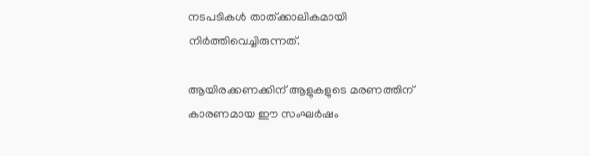നടപടികള്‍ താത്ക്കാലികമായി നിര്‍ത്തിവെച്ചിരുന്നത്.

ആയിരക്കണക്കിന് ആളുകളുടെ മരണത്തിന് കാരണമായ ഈ സംഘര്‍ഷം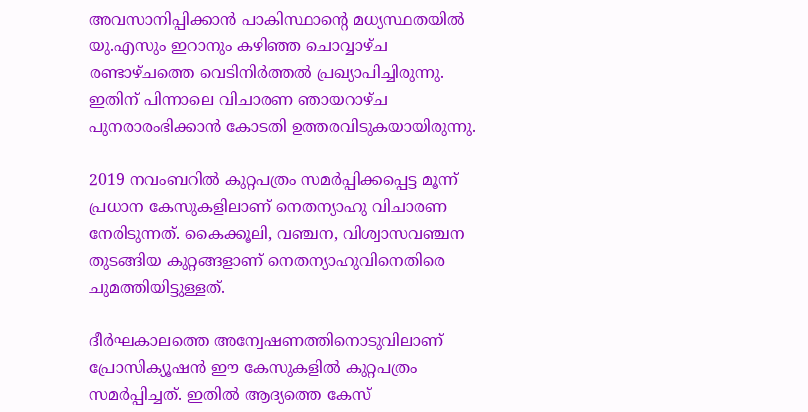അവസാനിപ്പിക്കാന്‍ പാകിസ്ഥാന്റെ മധ്യസ്ഥതയില്‍ യു.എസും ഇറാനും കഴിഞ്ഞ ചൊവ്വാഴ്ച രണ്ടാഴ്ചത്തെ വെടിനിര്‍ത്തല്‍ പ്രഖ്യാപിച്ചിരുന്നു. ഇതിന് പിന്നാലെ വിചാരണ ഞായറാഴ്ച പുനരാരംഭിക്കാന്‍ കോടതി ഉത്തരവിടുകയായിരുന്നു.

2019 നവംബറില്‍ കുറ്റപത്രം സമര്‍പ്പിക്കപ്പെട്ട മൂന്ന് പ്രധാന കേസുകളിലാണ് നെതന്യാഹു വിചാരണ നേരിടുന്നത്. കൈക്കൂലി, വഞ്ചന, വിശ്വാസവഞ്ചന തുടങ്ങിയ കുറ്റങ്ങളാണ് നെതന്യാഹുവിനെതിരെ ചുമത്തിയിട്ടുള്ളത്.

ദീര്‍ഘകാലത്തെ അന്വേഷണത്തിനൊടുവിലാണ് പ്രോസിക്യൂഷന്‍ ഈ കേസുകളില്‍ കുറ്റപത്രം സമര്‍പ്പിച്ചത്. ഇതില്‍ ആദ്യത്തെ കേസ്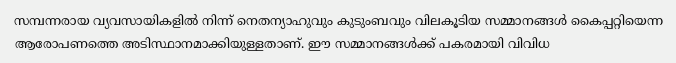സമ്പന്നരായ വ്യവസായികളില്‍ നിന്ന് നെതന്യാഹുവും കുടുംബവും വിലകൂടിയ സമ്മാനങ്ങള്‍ കൈപ്പറ്റിയെന്ന ആരോപണത്തെ അടിസ്ഥാനമാക്കിയുള്ളതാണ്. ഈ സമ്മാനങ്ങള്‍ക്ക് പകരമായി വിവിധ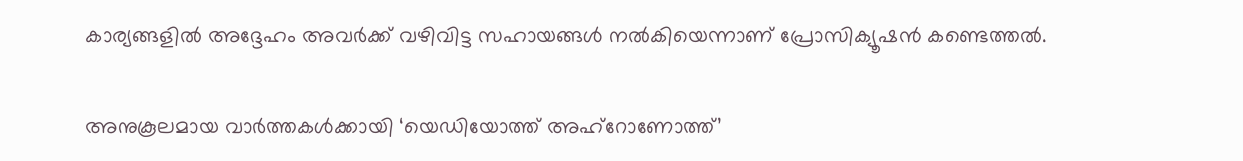കാര്യങ്ങളില്‍ അദ്ദേഹം അവര്‍ക്ക് വഴിവിട്ട സഹായങ്ങള്‍ നല്‍കിയെന്നാണ് പ്രോസിക്യൂഷന്‍ കണ്ടെത്തല്‍.

അനുകൂലമായ വാര്‍ത്തകള്‍ക്കായി ‘യെഡിയോത്ത് അഹ്‌റോണോത്ത്’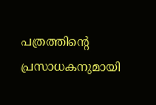പത്രത്തിന്റെ പ്രസാധകനുമായി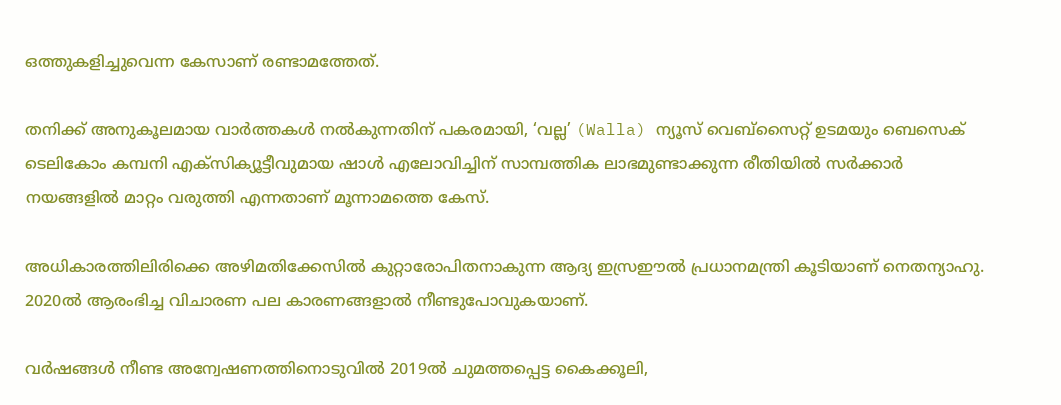ഒത്തുകളിച്ചുവെന്ന കേസാണ് രണ്ടാമത്തേത്.

തനിക്ക് അനുകൂലമായ വാര്‍ത്തകള്‍ നല്‍കുന്നതിന് പകരമായി, ‘വല്ല’ (Walla) ന്യൂസ് വെബ്‌സൈറ്റ് ഉടമയും ബെസെക് ടെലികോം കമ്പനി എക്‌സിക്യൂട്ടീവുമായ ഷാള്‍ എലോവിച്ചിന് സാമ്പത്തിക ലാഭമുണ്ടാക്കുന്ന രീതിയില്‍ സര്‍ക്കാര്‍ നയങ്ങളില്‍ മാറ്റം വരുത്തി എന്നതാണ് മൂന്നാമത്തെ കേസ്.

അധികാരത്തിലിരിക്കെ അഴിമതിക്കേസില്‍ കുറ്റാരോപിതനാകുന്ന ആദ്യ ഇസ്രഈല്‍ പ്രധാനമന്ത്രി കൂടിയാണ് നെതന്യാഹു. 2020ല്‍ ആരംഭിച്ച വിചാരണ പല കാരണങ്ങളാല്‍ നീണ്ടുപോവുകയാണ്.

വര്‍ഷങ്ങള്‍ നീണ്ട അന്വേഷണത്തിനൊടുവില്‍ 2019ല്‍ ചുമത്തപ്പെട്ട കൈക്കൂലി,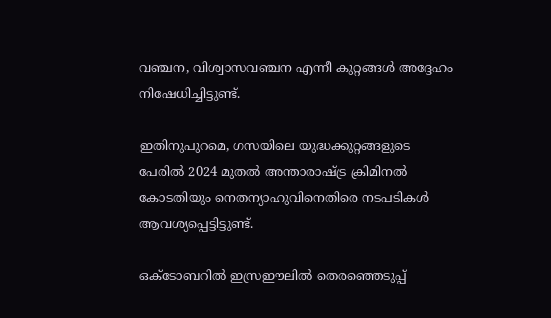വഞ്ചന, വിശ്വാസവഞ്ചന എന്നീ കുറ്റങ്ങള്‍ അദ്ദേഹം നിഷേധിച്ചിട്ടുണ്ട്.

ഇതിനുപുറമെ, ഗസയിലെ യുദ്ധക്കുറ്റങ്ങളുടെ പേരില്‍ 2024 മുതല്‍ അന്താരാഷ്ട്ര ക്രിമിനല്‍ കോടതിയും നെതന്യാഹുവിനെതിരെ നടപടികള്‍ ആവശ്യപ്പെട്ടിട്ടുണ്ട്.

ഒക്ടോബറില്‍ ഇസ്രഈലില്‍ തെരഞ്ഞെടുപ്പ്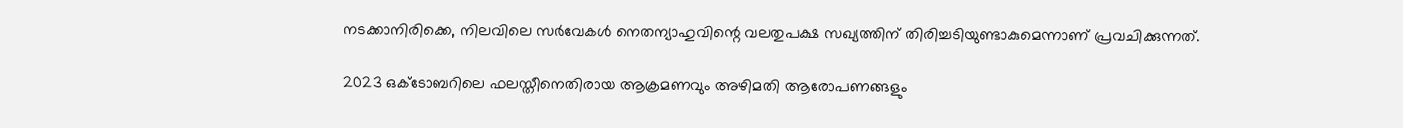നടക്കാനിരിക്കെ, നിലവിലെ സര്‍വേകള്‍ നെതന്യാഹുവിന്റെ വലതുപക്ഷ സഖ്യത്തിന് തിരിച്ചടിയുണ്ടാകുമെന്നാണ് പ്രവചിക്കുന്നത്.

2023 ഒക്ടോബറിലെ ഫലസ്തീനെതിരായ ആക്രമണവും അഴിമതി ആരോപണങ്ങളും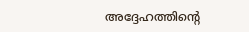അദ്ദേഹത്തിന്റെ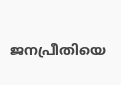ജനപ്രീതിയെ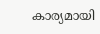കാര്യമായി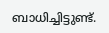ബാധിച്ചിട്ടുണ്ട്.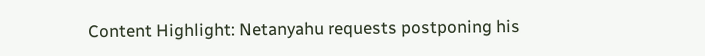Content Highlight: Netanyahu requests postponing his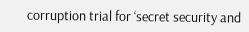corruption trial for ‘secret security and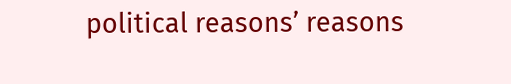political reasons’ reasons